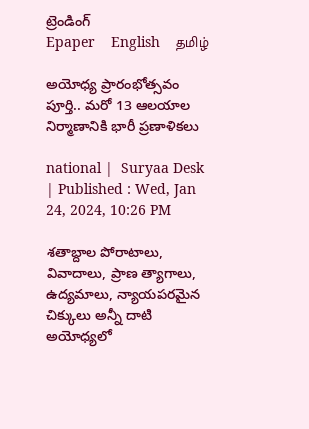ట్రెండింగ్
Epaper    English    தமிழ்

అయోధ్య ప్రారంభోత్సవం పూర్తి.. మరో 13 ఆలయాల నిర్మాణానికి భారీ ప్రణాళికలు

national |  Suryaa Desk  | Published : Wed, Jan 24, 2024, 10:26 PM

శతాబ్దాల పోరాటాలు, వివాదాలు, ప్రాణ త్యాగాలు, ఉద్యమాలు, న్యాయపరమైన చిక్కులు అన్నీ దాటి అయోధ్యలో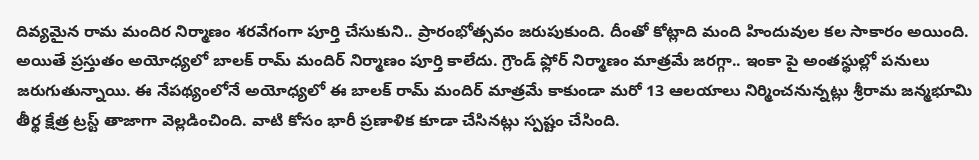దివ్యమైన రామ మందిర నిర్మాణం శరవేగంగా పూర్తి చేసుకుని.. ప్రారంభోత్సవం జరుపుకుంది. దీంతో కోట్లాది మంది హిందువుల కల సాకారం అయింది. అయితే ప్రస్తుతం అయోధ్యలో బాలక్ రామ్ మందిర్ నిర్మాణం పూర్తి కాలేదు. గ్రౌండ్ ఫ్లోర్ నిర్మాణం మాత్రమే జరగ్గా.. ఇంకా పై అంతస్థుల్లో పనులు జరుగుతున్నాయి. ఈ నేపథ్యంలోనే అయోధ్యలో ఈ బాలక్ రామ్ మందిర్ మాత్రమే కాకుండా మరో 13 ఆలయాలు నిర్మించనున్నట్లు శ్రీరామ జన్మభూమి తీర్థ క్షేత్ర ట్రస్ట్ తాజాగా వెల్లడించింది. వాటి కోసం భారీ ప్రణాళిక కూడా చేసినట్లు స్పష్టం చేసింది.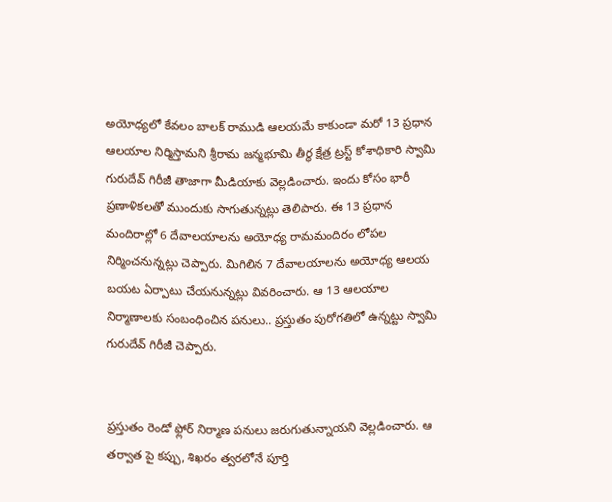అయోధ్య‌లో కేవ‌లం బాల‌క్ రాముడి ఆలయమే కాకుండా మరో 13 ప్ర‌ధాన ఆల‌యాల నిర్మిస్తామని శ్రీరామ‌ జ‌న్మ‌భూమి తీర్థ క్షేత్ర ట్ర‌స్ట్ కోశాధికారి స్వామి గురుదేవ్ గిరీజీ తాజాగా మీడియాకు వెల్లడించారు. ఇందు కోసం భారీ ప్ర‌ణాళిక‌లతో ముందుకు సాగుతున్నట్లు తెలిపారు. ఈ 13 ప్ర‌ధాన మందిరాల్లో 6 దేవాల‌యాలను అయోధ్య రామ‌మందిరం లోప‌ల నిర్మించ‌నున్నట్లు చెప్పారు. మిగిలిన 7 దేవాలయాలను అయోధ్య ఆలయ బయట ఏర్పాటు చేయనున్నట్లు వివరించారు. ఆ 13 ఆల‌యాల‌ నిర్మాణాలకు సంబంధించిన ప‌నులు.. ప్ర‌స్తుతం పురోగ‌తిలో ఉన్న‌ట్టు స్వామి గురుదేవ్ గిరీజీ చెప్పారు.


ప్రస్తుతం రెండో ఫ్లోర్ నిర్మాణ ప‌నులు జరుగుతున్నాయని వెల్లడించారు. ఆ త‌ర్వాత‌ పై క‌ప్పు, శిఖ‌రం త్వ‌ర‌లోనే పూర్తి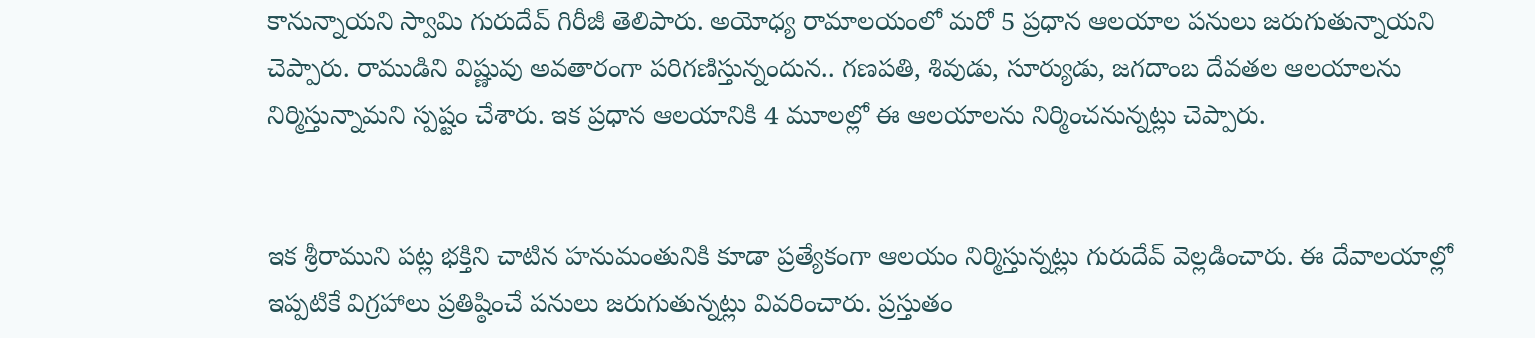కానున్నాయని స్వామి గురుదేవ్ గిరీజీ తెలిపారు. అయోధ్య రామాల‌యంలో మ‌రో 5 ప్ర‌ధాన‌ ఆలయాల పనులు జరుగుతున్నాయని చెప్పారు. రాముడిని విష్ణువు అవతారంగా పరిగణిస్తున్నందున.. గణపతి, శివుడు, సూర్యుడు, జగదాంబ దేవతల ఆల‌యాల‌ను నిర్మిస్తున్నామ‌ని స్పష్టం చేశారు. ఇక ప్రధాన ఆలయానికి 4 మూలల్లో ఈ ఆలయాలను నిర్మించనున్నట్లు చెప్పారు.


ఇక‌ శ్రీరాముని ప‌ట్ల భ‌క్తిని చాటిన హనుమంతునికి కూడా ప్ర‌త్యేకంగా ఆల‌యం నిర్మిస్తున్న‌ట్లు గురుదేవ్ వెల్ల‌డించారు. ఈ దేవాలయాల్లో ఇప్పటికే విగ్రహాలు ప్రతిష్ఠించే పనులు జరుగుతున్నట్లు వివరించారు. ప్ర‌స్తుతం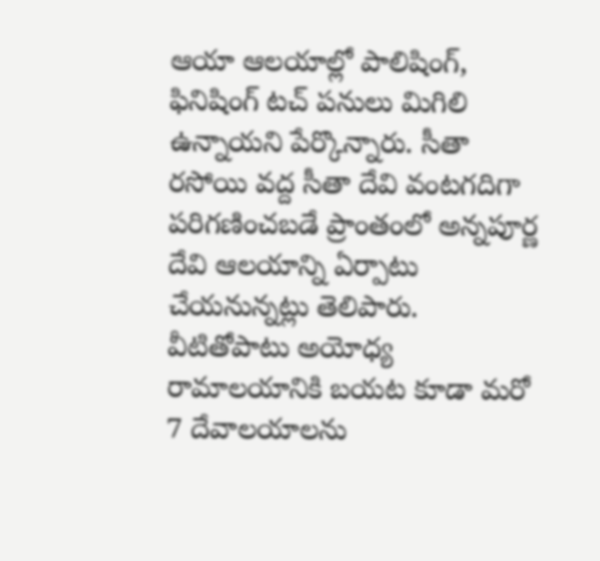ఆయా ఆలయాల్లో పాలిషింగ్, ఫినిషింగ్ టచ్ ప‌నులు మిగిలి ఉన్నాయ‌ని పేర్కొన్నారు. సీతా ర‌సోయి వద్ద సీతా దేవి వంటగదిగా పరిగణించబడే ప్రాంతంలో అన్నపూర్ణ దేవి ఆల‌యాన్ని ఏర్పాటు చేయనున్నట్లు తెలిపారు. వీటితోపాటు అయోధ్య రామాల‌యానికి బయట కూడా మ‌రో 7 దేవాలయాలను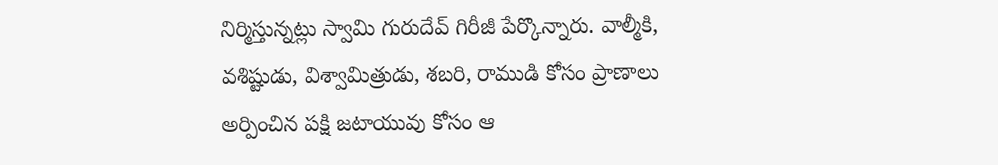నిర్మిస్తున్న‌ట్లు స్వామి గురుదేవ్ గిరీజీ పేర్కొన్నారు. వాల్మీకి, వశిష్టుడు, విశ్వామిత్రుడు, శబ‌రి, రాముడి కోసం ప్రాణాలు అర్పించిన పక్షి జటాయువు కోసం ఆ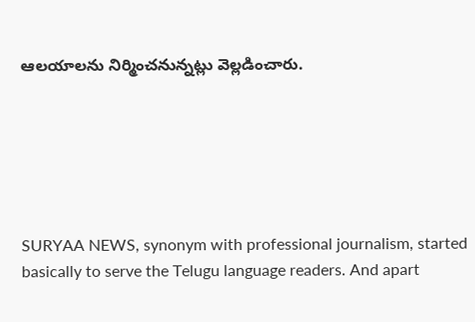ఆలయాలను నిర్మించనున్నట్లు వెల్లడించారు.






SURYAA NEWS, synonym with professional journalism, started basically to serve the Telugu language readers. And apart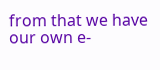from that we have our own e-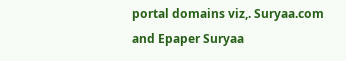portal domains viz,. Suryaa.com and Epaper Suryaa